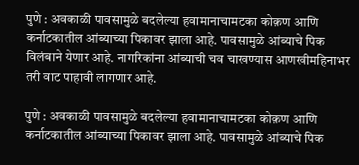पुणे : अवकाळी पावसामुळे बदलेल्या हवामानाचामटका कोक़ण आणि कर्नाटकातील आंब्याच्या पिकावर झाला आहे. पावसामुळे आंब्याचे पिक विलंबाने येणार आहे. नागरिकांना आंब्याची चव चाखण्यास आणखीमहिनाभर तरी वाट पाहावी लागणार आहे.

पुणे : अवकाळी पावसामुळे बदलेल्या हवामानाचामटका कोक़ण आणि कर्नाटकातील आंब्याच्या पिकावर झाला आहे. पावसामुळे आंब्याचे पिक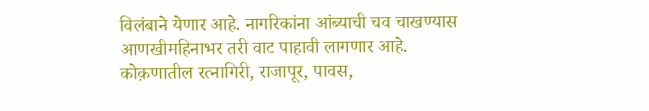विलंबाने येणार आहे. नागरिकांना आंब्याची चव चाखण्यास आणखीमहिनाभर तरी वाट पाहावी लागणार आहे.
कोक़णातील रत्नागिरी, राजापूर, पावस,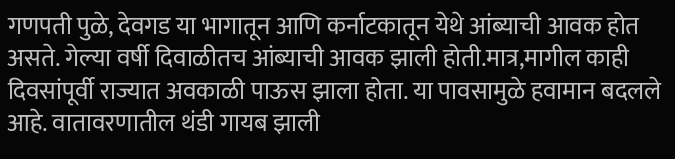गणपती पुळे, देवगड या भागातून आणि कर्नाटकातून येथे आंब्याची आवक होत असते. गेल्या वर्षी दिवाळीतच आंब्याची आवक झाली होती.मात्र,मागील काही दिवसांपूर्वी राज्यात अवकाळी पाऊस झाला होता. या पावसामुळे हवामान बदलले आहे. वातावरणातील थंडी गायब झाली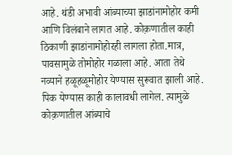आहे. थंडी अभावी आंब्याच्या झाडांनामोहोर कमी आणि विलंबाने लागत आहे. कोक़णातील काही ठिकाणी झाडांनामोहोरही लागला होता.मात्र, पावसामुळे तोमोहोर गळाला आहे. आता तेथे नव्याने हळूहळूमोहोर येण्यास सुरूवात झाली आहे. पिक येण्यास काही कालावधी लागेल. त्यामुळे कोक़णातील आंब्याचे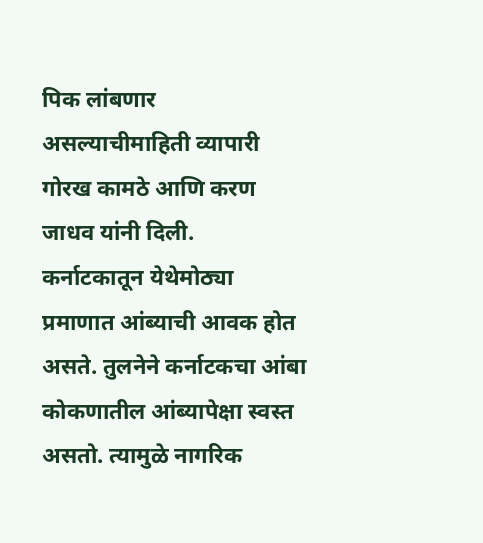पिक लांबणार असल्याचीमाहिती व्यापारी गोरख कामठे आणि करण जाधव यांनी दिली.
कर्नाटकातून येथेमोठ्या प्रमाणात आंब्याची आवक होत असते. तुलनेने कर्नाटकचा आंबा कोकणातील आंब्यापेक्षा स्वस्त असतो. त्यामुळे नागरिक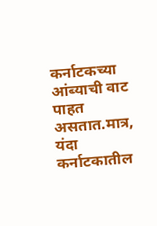कर्नाटकच्या आंब्याची वाट पाहत असतात.मात्र, यंदा कर्नाटकातील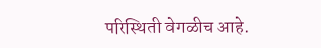परिस्थिती वेगळीच आहे.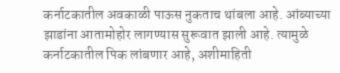कर्नाटकातील अवकाळी पाऊस नुकताच थांबला आहे. आंब्याच्या झाडांना आतामोहोर लागण्यास सुरूवात झाली आहे. त्यामुळे कर्नाटकातील पिक लांबणार आहे, अशीमाहिती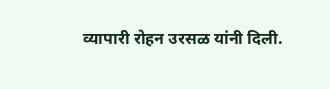व्यापारी रोहन उरसळ यांनी दिली.